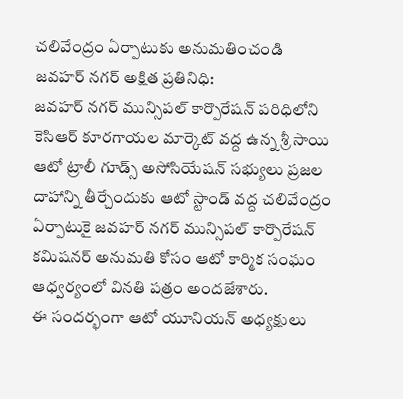చలివేంద్రం ఏర్పాటుకు అనుమతించండి
జవహర్ నగర్ అక్షిత ప్రతినిధి:
జవహర్ నగర్ మున్సిపల్ కార్పొరేషన్ పరిధిలోని కెసిఆర్ కూరగాయల మార్కెట్ వద్ద ఉన్న శ్రీ సాయి ఆటో ట్రాలీ గూడ్స్ అసోసియేషన్ సభ్యులు ప్రజల దాహాన్ని తీర్చేందుకు ఆటో స్టాండ్ వద్ద చలివేంద్రం ఏర్పాటుకై జవహర్ నగర్ మున్సిపల్ కార్పొరేషన్ కమిషనర్ అనుమతి కోసం ఆటో కార్మిక సంఘం ఆధ్వర్యంలో వినతి పత్రం అందజేశారు.
ఈ సందర్భంగా ఆటో యూనియన్ అధ్యక్షులు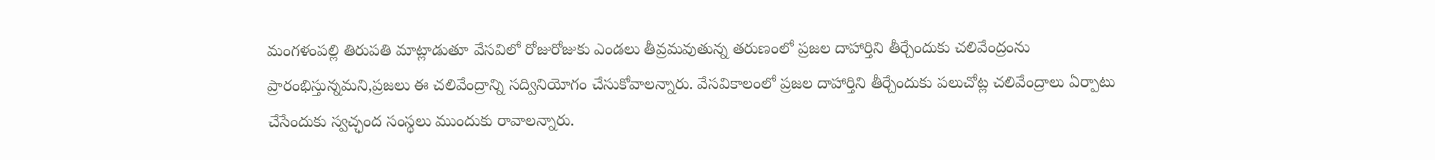మంగళంపల్లి తిరుపతి మాట్లాడుతూ వేసవిలో రోజురోజుకు ఎండలు తీవ్రమవుతున్న తరుణంలో ప్రజల దాహార్తిని తీర్చేందుకు చలివేంద్రంను ప్రారంభిస్తున్నమని,ప్రజలు ఈ చలివేంద్రాన్ని సద్వినియోగం చేసుకోవాలన్నారు. వేసవికాలంలో ప్రజల దాహార్తిని తీర్చేందుకు పలుచోట్ల చలివేంద్రాలు ఏర్పాటు చేసేందుకు స్వచ్ఛంద సంస్థలు ముందుకు రావాలన్నారు.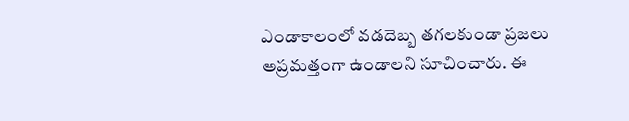ఎండాకాలంలో వడదెబ్బ తగలకుండా ప్రజలు అప్రమత్తంగా ఉండాలని సూచించారు. ఈ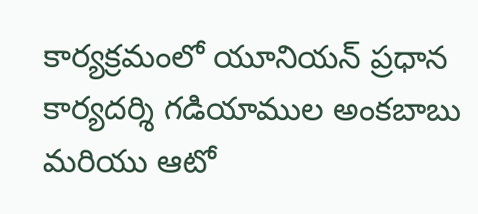కార్యక్రమంలో యూనియన్ ప్రధాన కార్యదర్శి గడియాముల అంకబాబు మరియు ఆటో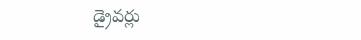డ్రైవర్లు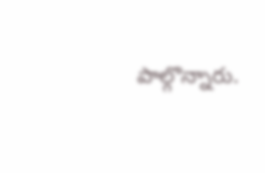పాల్గొన్నారు.